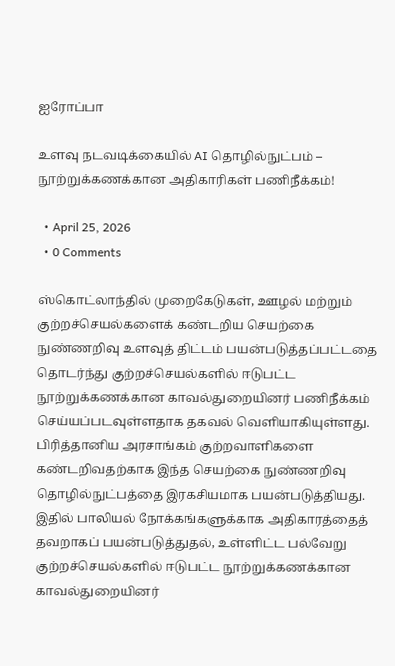ஐரோப்பா

உளவு நடவடிக்கையில் AI தொழில்நுட்பம் – நூற்றுக்கணக்கான அதிகாரிகள் பணிநீக்கம்!

  • April 25, 2026
  • 0 Comments

ஸ்கொட்லாந்தில் முறைகேடுகள், ஊழல் மற்றும் குற்றச்செயல்களைக் கண்டறிய செயற்கை நுண்ணறிவு உளவுத் திட்டம் பயன்படுத்தப்பட்டதை தொடர்ந்து குற்றச்செயல்களில் ஈடுபட்ட நூற்றுக்கணக்கான காவல்துறையினர் பணிநீக்கம் செய்யப்படவுள்ளதாக தகவல் வெளியாகியுள்ளது. பிரித்தானிய அரசாங்கம் குற்றவாளிகளை கண்டறிவதற்காக இந்த செயற்கை நுண்ணறிவு தொழில்நுட்பத்தை இரகசியமாக பயன்படுத்தியது. இதில் பாலியல் நோக்கங்களுக்காக அதிகாரத்தைத் தவறாகப் பயன்படுத்துதல், உள்ளிட்ட பல்வேறு குற்றச்செயல்களில் ஈடுபட்ட நூற்றுக்கணக்கான காவல்துறையினர்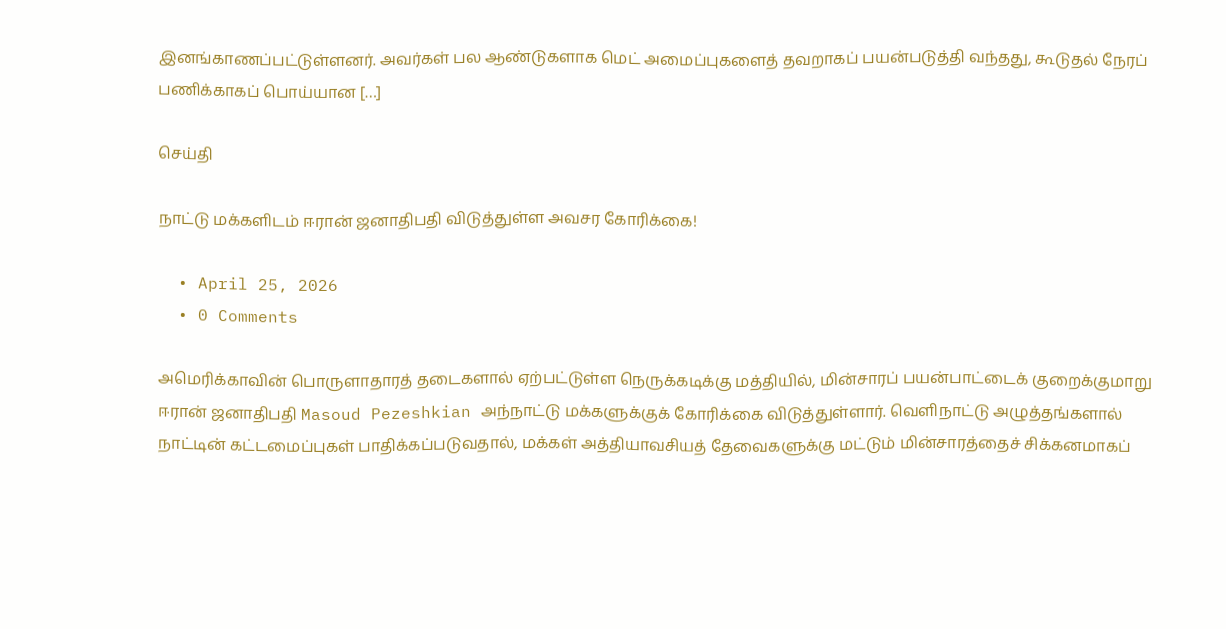இனங்காணப்பட்டுள்ளனர். அவர்கள் பல ஆண்டுகளாக மெட் அமைப்புகளைத் தவறாகப் பயன்படுத்தி வந்தது, கூடுதல் நேரப் பணிக்காகப் பொய்யான […]

செய்தி

நாட்டு மக்களிடம் ஈரான் ஜனாதிபதி விடுத்துள்ள அவசர கோரிக்கை!

  • April 25, 2026
  • 0 Comments

அமெரிக்காவின் பொருளாதாரத் தடைகளால் ஏற்பட்டுள்ள நெருக்கடிக்கு மத்தியில், மின்சாரப் பயன்பாட்டைக் குறைக்குமாறு ஈரான் ஜனாதிபதி Masoud Pezeshkian அந்நாட்டு மக்களுக்குக் கோரிக்கை விடுத்துள்ளார். வெளிநாட்டு அழுத்தங்களால் நாட்டின் கட்டமைப்புகள் பாதிக்கப்படுவதால், மக்கள் அத்தியாவசியத் தேவைகளுக்கு மட்டும் மின்சாரத்தைச் சிக்கனமாகப்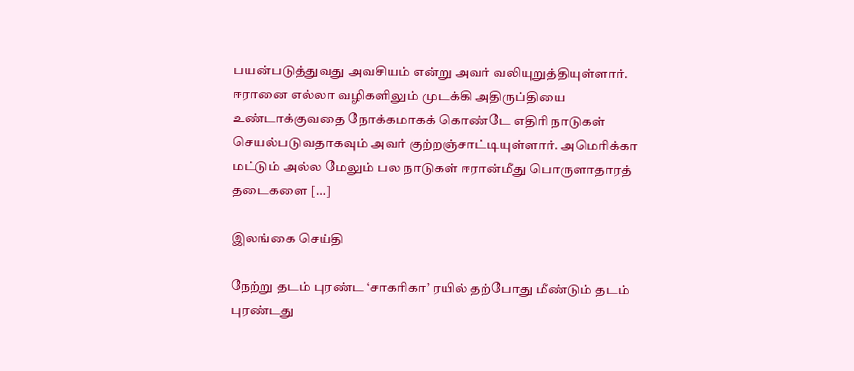பயன்படுத்துவது அவசியம் என்று அவர் வலியுறுத்தியுள்ளார். ஈரானை எல்லா வழிகளிலும் முடக்கி அதிருப்தியை உண்டாக்குவதை நோக்கமாகக் கொண்டே எதிரி நாடுகள் செயல்படுவதாகவும் அவர் குற்றஞ்சாட்டியுள்ளார். அமெரிக்கா மட்டும் அல்ல மேலும் பல நாடுகள் ஈரான்மீது பொருளாதாரத் தடைகளை […]

இலங்கை செய்தி

நேற்று தடம் புரண்ட ‘சாகரிகா’ ரயில் தற்போது மீண்டும் தடம் புரண்டது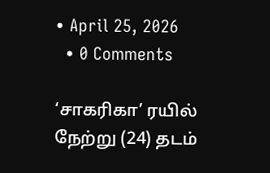• April 25, 2026
  • 0 Comments

‘சாகரிகா’ ரயில் நேற்று (24) தடம்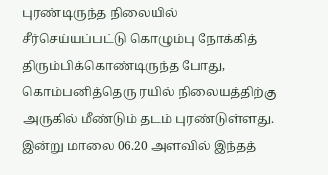புரண்டிருந்த நிலையில் சீர்செய்யப்பட்டு கொழும்பு நோக்கித் திரும்பிக்கொண்டிருந்த போது, கொம்பனித்தெரு ரயில் நிலையத்திற்கு அருகில் மீண்டும் தடம் புரண்டுள்ளது. இன்று மாலை 06.20 அளவில் இந்தத்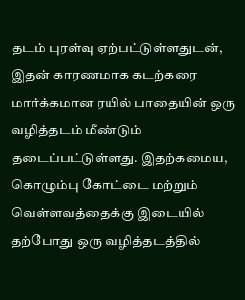தடம் புரள்வு ஏற்பட்டுள்ளதுடன், இதன் காரணமாக கடற்கரை மார்க்கமான ரயில் பாதையின் ஒரு வழித்தடம் மீண்டும் தடைப்பட்டுள்ளது. இதற்கமைய, கொழும்பு கோட்டை மற்றும் வெள்ளவத்தைக்கு இடையில் தற்போது ஒரு வழித்தடத்தில்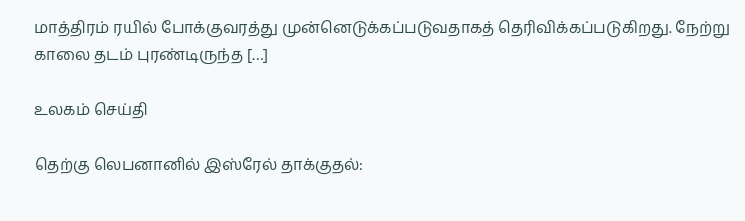மாத்திரம் ரயில் போக்குவரத்து முன்னெடுக்கப்படுவதாகத் தெரிவிக்கப்படுகிறது. நேற்று காலை தடம் புரண்டிருந்த […]

உலகம் செய்தி

தெற்கு லெபனானில் இஸ்ரேல் தாக்குதல்: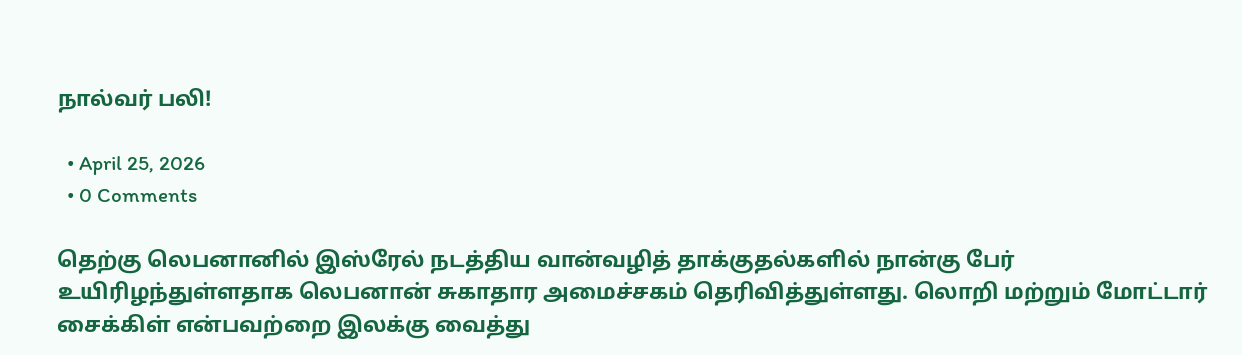நால்வர் பலி!

  • April 25, 2026
  • 0 Comments

தெற்கு லெபனானில் இஸ்ரேல் நடத்திய வான்வழித் தாக்குதல்களில் நான்கு பேர் உயிரிழந்துள்ளதாக லெபனான் சுகாதார அமைச்சகம் தெரிவித்துள்ளது. லொறி மற்றும் மோட்டார் சைக்கிள் என்பவற்றை இலக்கு வைத்து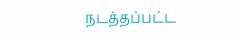நடத்தப்பட்ட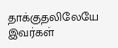தாக்குதலிலேயே இவர்கள்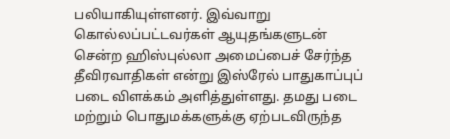பலியாகியுள்ளனர். இவ்வாறு கொல்லப்பட்டவர்கள் ஆயுதங்களுடன் சென்ற ஹிஸ்புல்லா அமைப்பைச் சேர்ந்த தீவிரவாதிகள் என்று இஸ்ரேல் பாதுகாப்புப் படை விளக்கம் அளித்துள்ளது. தமது படை மற்றும் பொதுமக்களுக்கு ஏற்படவிருந்த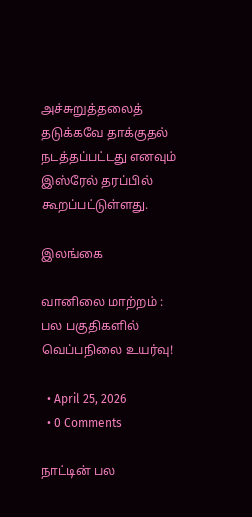அச்சுறுத்தலைத் தடுக்கவே தாக்குதல் நடத்தப்பட்டது எனவும் இஸ்ரேல் தரப்பில் கூறப்பட்டுள்ளது.

இலங்கை

வானிலை மாற்றம் : பல பகுதிகளில் வெப்பநிலை உயர்வு!

  • April 25, 2026
  • 0 Comments

நாட்டின் பல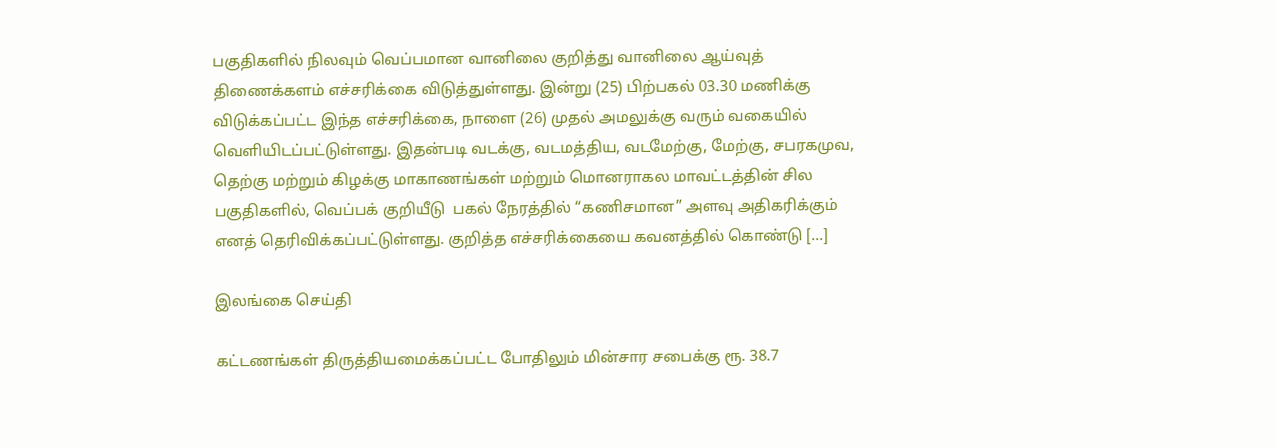பகுதிகளில் நிலவும் வெப்பமான வானிலை குறித்து வானிலை ஆய்வுத் திணைக்களம் எச்சரிக்கை விடுத்துள்ளது. இன்று (25) பிற்பகல் 03.30 மணிக்கு விடுக்கப்பட்ட இந்த எச்சரிக்கை, நாளை (26) முதல் அமலுக்கு வரும் வகையில் வெளியிடப்பட்டுள்ளது. இதன்படி வடக்கு, வடமத்திய, வடமேற்கு, மேற்கு, சபரகமுவ, தெற்கு மற்றும் கிழக்கு மாகாணங்கள் மற்றும் மொனராகல மாவட்டத்தின் சில பகுதிகளில், வெப்பக் குறியீடு  பகல் நேரத்தில் “கணிசமான” அளவு அதிகரிக்கும் எனத் தெரிவிக்கப்பட்டுள்ளது. குறித்த எச்சரிக்கையை கவனத்தில் கொண்டு […]

இலங்கை செய்தி

கட்டணங்கள் திருத்தியமைக்கப்பட்ட போதிலும் மின்சார சபைக்கு ரூ. 38.7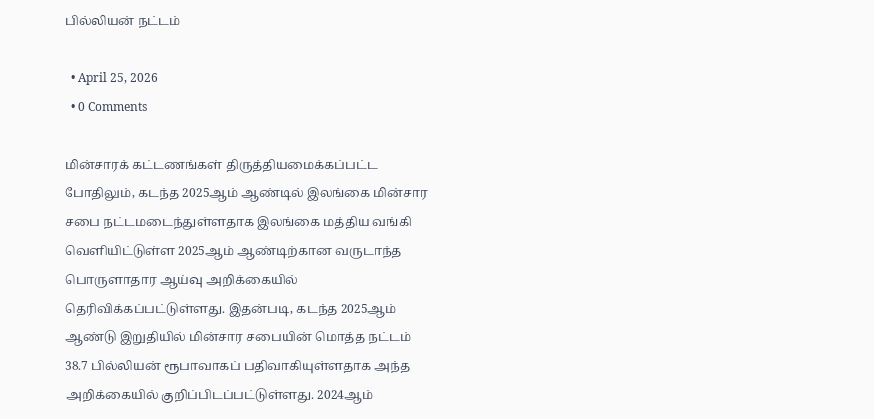பில்லியன் நட்டம்

  • April 25, 2026
  • 0 Comments

மின்சாரக் கட்டணங்கள் திருத்தியமைக்கப்பட்ட போதிலும், கடந்த 2025ஆம் ஆண்டில் இலங்கை மின்சார சபை நட்டமடைந்துள்ளதாக இலங்கை மத்திய வங்கி வெளியிட்டுள்ள 2025ஆம் ஆண்டிற்கான வருடாந்த பொருளாதார ஆய்வு அறிக்கையில் தெரிவிக்கப்பட்டுள்ளது. இதன்படி, கடந்த 2025ஆம் ஆண்டு இறுதியில் மின்சார சபையின் மொத்த நட்டம் 38.7 பில்லியன் ரூபாவாகப் பதிவாகியுள்ளதாக அந்த அறிக்கையில் குறிப்பிடப்பட்டுள்ளது. 2024ஆம்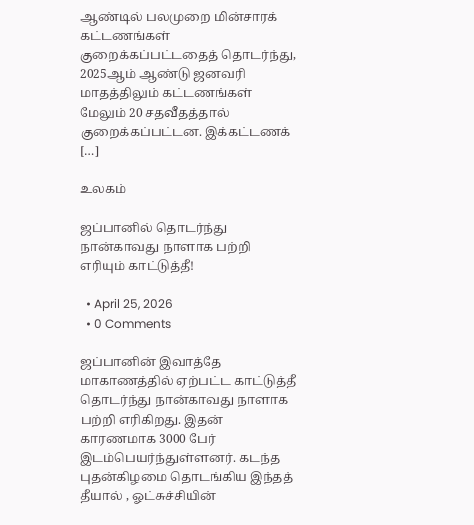ஆண்டில் பலமுறை மின்சாரக் கட்டணங்கள் குறைக்கப்பட்டதைத் தொடர்ந்து, 2025ஆம் ஆண்டு ஜனவரி மாதத்திலும் கட்டணங்கள் மேலும் 20 சதவீதத்தால் குறைக்கப்பட்டன. இக்கட்டணக் […]

உலகம்

ஜப்பானில் தொடர்ந்து நான்காவது நாளாக பற்றி எரியும் காட்டுத்தீ!

  • April 25, 2026
  • 0 Comments

ஜப்பானின் இவாத்தே மாகாணத்தில் ஏற்பட்ட காட்டுத்தீ தொடர்ந்து நான்காவது நாளாக பற்றி எரிகிறது. இதன் காரணமாக 3000 பேர் இடம்பெயர்ந்துள்ளனர். கடந்த புதன்கிழமை தொடங்கிய இந்தத் தீயால் , ஓட்சுச்சியின்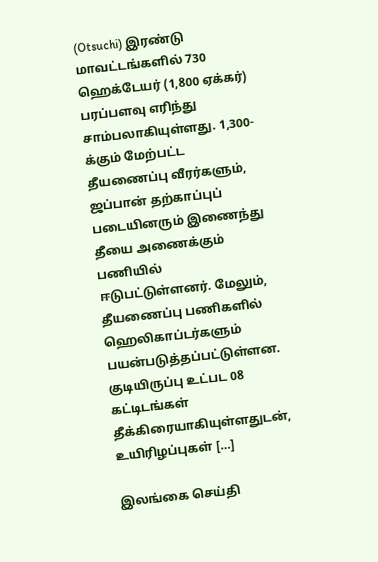(Otsuchi) இரண்டு மாவட்டங்களில் 730 ஹெக்டேயர் (1,800 ஏக்கர்) பரப்பளவு எரிந்து சாம்பலாகியுள்ளது. 1,300-க்கும் மேற்பட்ட தீயணைப்பு வீரர்களும், ஜப்பான் தற்காப்புப் படையினரும் இணைந்து தீயை அணைக்கும் பணியில் ஈடுபட்டுள்ளனர். மேலும், தீயணைப்பு பணிகளில்  ஹெலிகாப்டர்களும் பயன்படுத்தப்பட்டுள்ளன. குடியிருப்பு உட்பட 08 கட்டிடங்கள் தீக்கிரையாகியுள்ளதுடன், உயிரிழப்புகள் […]

இலங்கை செய்தி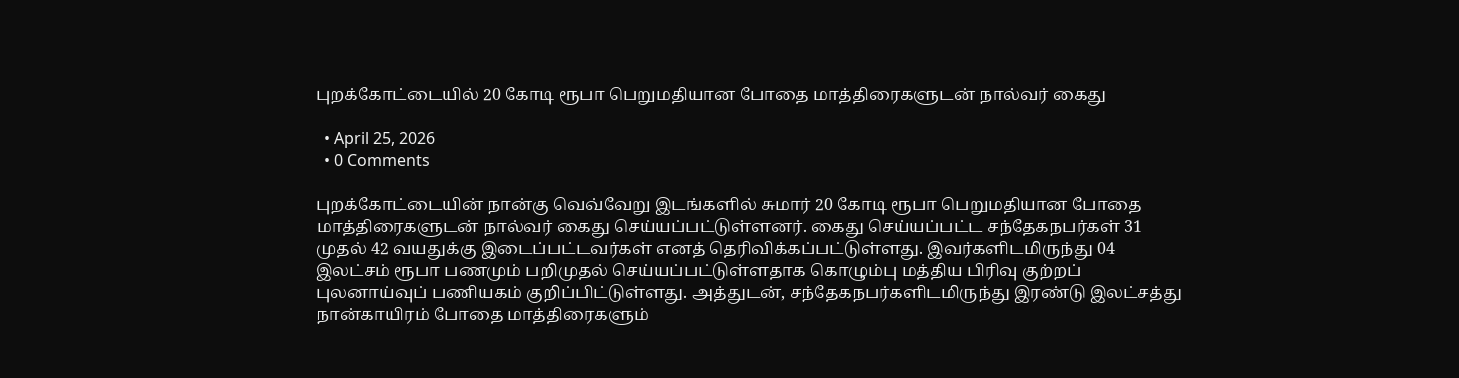புறக்கோட்டையில் 20 கோடி ரூபா பெறுமதியான போதை மாத்திரைகளுடன் நால்வர் கைது

  • April 25, 2026
  • 0 Comments

புறக்கோட்டையின் நான்கு வெவ்வேறு இடங்களில் சுமார் 20 கோடி ரூபா பெறுமதியான போதை மாத்திரைகளுடன் நால்வர் கைது செய்யப்பட்டுள்ளனர். கைது செய்யப்பட்ட சந்தேகநபர்கள் 31 முதல் 42 வயதுக்கு இடைப்பட்டவர்கள் எனத் தெரிவிக்கப்பட்டுள்ளது. இவர்களிடமிருந்து 04 இலட்சம் ரூபா பணமும் பறிமுதல் செய்யப்பட்டுள்ளதாக கொழும்பு மத்திய பிரிவு குற்றப் புலனாய்வுப் பணியகம் குறிப்பிட்டுள்ளது. அத்துடன், சந்தேகநபர்களிடமிருந்து இரண்டு இலட்சத்து நான்காயிரம் போதை மாத்திரைகளும்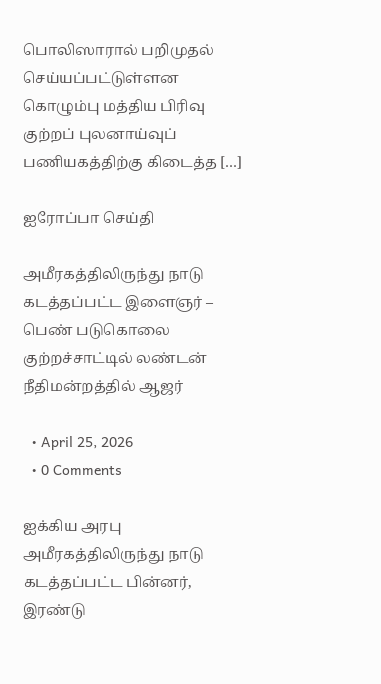பொலிஸாரால் பறிமுதல் செய்யப்பட்டுள்ளன கொழும்பு மத்திய பிரிவு குற்றப் புலனாய்வுப் பணியகத்திற்கு கிடைத்த […]

ஐரோப்பா செய்தி

அமீரகத்திலிருந்து நாடு கடத்தப்பட்ட இளைஞர் – பெண் படுகொலை குற்றச்சாட்டில் லண்டன் நீதிமன்றத்தில் ஆஜர்

  • April 25, 2026
  • 0 Comments

ஐக்கிய அரபு அமீரகத்திலிருந்து நாடு கடத்தப்பட்ட பின்னர், இரண்டு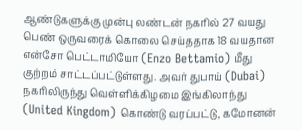ஆண்டுகளுக்கு முன்பு லண்டன் நகரில் 27 வயது பெண் ஒருவரைக் கொலை செய்ததாக 18 வயதான என்சோ பெட்டாமியோ (Enzo Bettamio) மீது குற்றம் சாட்டப்பட்டுள்ளது. அவர் துபாய் (Dubai) நகரிலிருந்து வெள்ளிக்கிழமை இங்கிலாந்து (United Kingdom) கொண்டு வரப்பட்டு, கமோனன்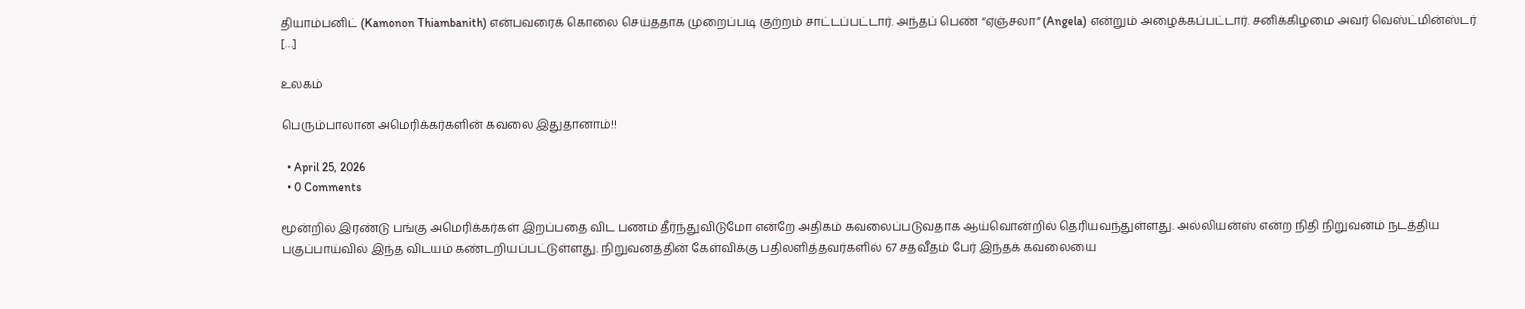தியாம்பனிட் (Kamonon Thiambanith) என்பவரைக் கொலை செய்ததாக முறைப்படி குற்றம் சாட்டப்பட்டார். அந்தப் பெண் “ஏஞ்சலா” (Angela) என்றும் அழைக்கப்பட்டார். சனிக்கிழமை அவர் வெஸ்ட்மின்ஸ்டர் […]

உலகம்

பெரும்பாலான அமெரிக்கர்களின் கவலை இதுதானாம்!!

  • April 25, 2026
  • 0 Comments

மூன்றில் இரண்டு பங்கு அமெரிக்கர்கள் இறப்பதை விட பணம் தீர்ந்துவிடுமோ என்றே அதிகம் கவலைப்படுவதாக ஆய்வொன்றில் தெரியவந்துள்ளது. அல்லியன்ஸ் என்ற நிதி நிறுவனம் நடத்திய பகுப்பாய்வில் இந்த விடயம் கண்டறியப்பட்டுள்ளது. நிறுவனத்தின் கேள்விக்கு பதிலளித்தவர்களில் 67 சதவீதம் பேர் இந்தக் கவலையை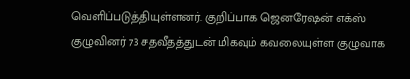வெளிப்படுத்தியுள்ளனர். குறிப்பாக ஜெனரேஷன் எக்ஸ் குழுவினர் 73 சதவீதத்துடன் மிகவும் கவலையுள்ள குழுவாக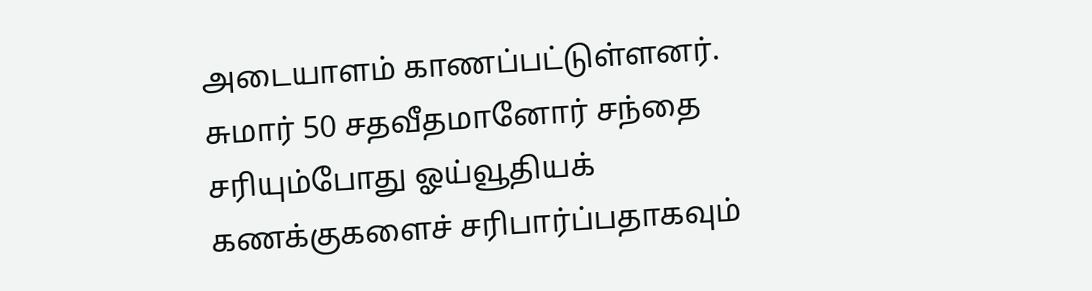அடையாளம் காணப்பட்டுள்ளனர். சுமார் 50 சதவீதமானோர் சந்தை சரியும்போது ஓய்வூதியக் கணக்குகளைச் சரிபார்ப்பதாகவும்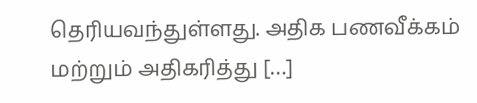தெரியவந்துள்ளது. அதிக பணவீக்கம் மற்றும் அதிகரித்து […]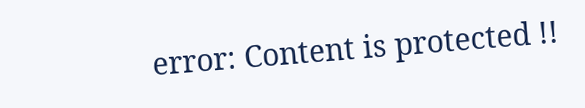error: Content is protected !!